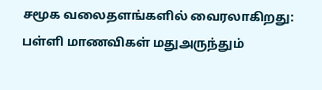சமூக வலைதளங்களில் வைரலாகிறது: பள்ளி மாணவிகள் மதுஅருந்தும்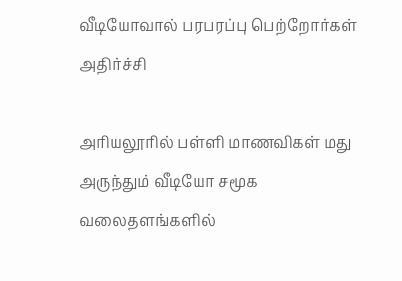வீடியோவால் பரபரப்பு பெற்றோர்கள் அதிர்ச்சி

அரியலூரில் பள்ளி மாணவிகள் மது அருந்தும் வீடியோ சமூக வலைதளங்களில்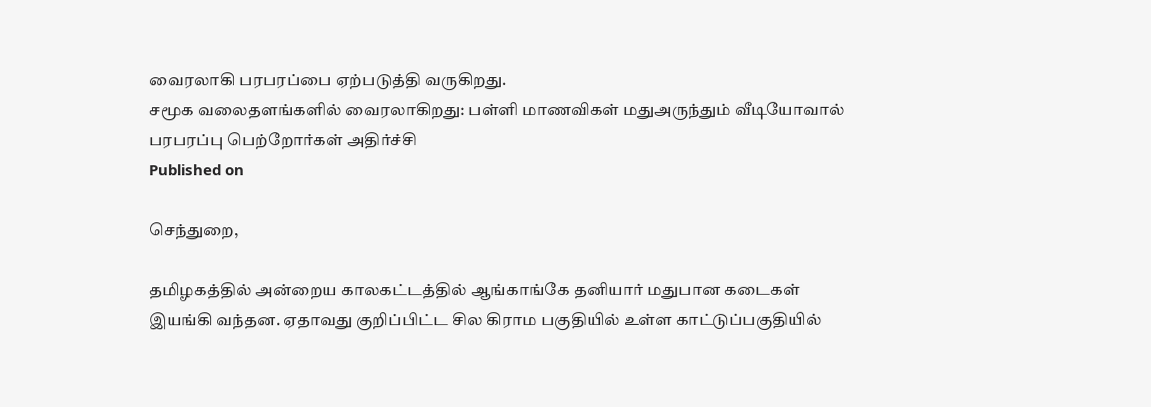வைரலாகி பரபரப்பை ஏற்படுத்தி வருகிறது.
சமூக வலைதளங்களில் வைரலாகிறது: பள்ளி மாணவிகள் மதுஅருந்தும் வீடியோவால் பரபரப்பு பெற்றோர்கள் அதிர்ச்சி
Published on

செந்துறை,

தமிழகத்தில் அன்றைய காலகட்டத்தில் ஆங்காங்கே தனியார் மதுபான கடைகள் இயங்கி வந்தன. ஏதாவது குறிப்பிட்ட சில கிராம பகுதியில் உள்ள காட்டுப்பகுதியில்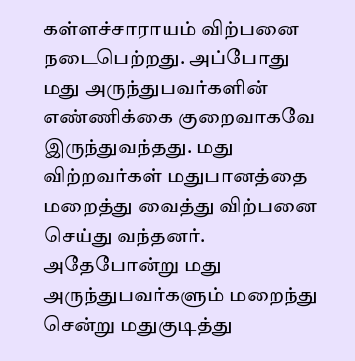கள்ளச்சாராயம் விற்பனை நடைபெற்றது. அப்போது மது அருந்துபவர்களின் எண்ணிக்கை குறைவாகவே இருந்துவந்தது. மது விற்றவர்கள் மதுபானத்தை மறைத்து வைத்து விற்பனை செய்து வந்தனர். அதேபோன்று மது அருந்துபவர்களும் மறைந்து சென்று மதுகுடித்து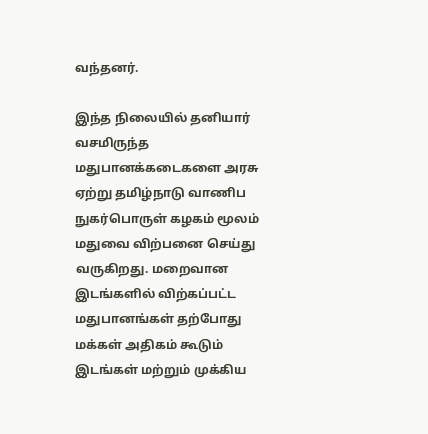வந்தனர்.

இந்த நிலையில் தனியார் வசமிருந்த மதுபானக்கடைகளை அரசு ஏற்று தமிழ்நாடு வாணிப நுகர்பொருள் கழகம் மூலம் மதுவை விற்பனை செய்து வருகிறது. மறைவான இடங்களில் விற்கப்பட்ட மதுபானங்கள் தற்போது மக்கள் அதிகம் கூடும் இடங்கள் மற்றும் முக்கிய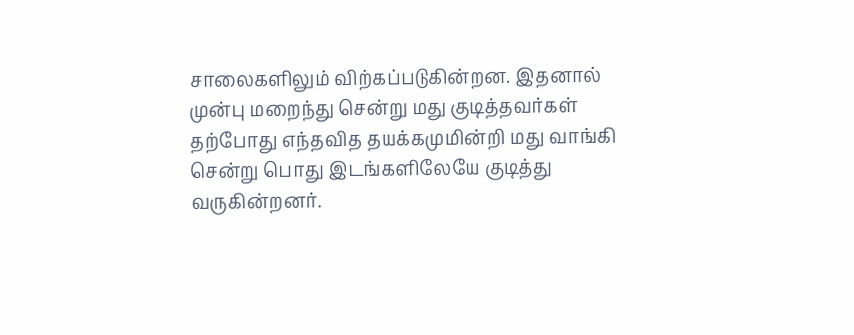சாலைகளிலும் விற்கப்படுகின்றன. இதனால் முன்பு மறைந்து சென்று மது குடித்தவர்கள் தற்போது எந்தவித தயக்கமுமின்றி மது வாங்கி சென்று பொது இடங்களிலேயே குடித்து வருகின்றனர்.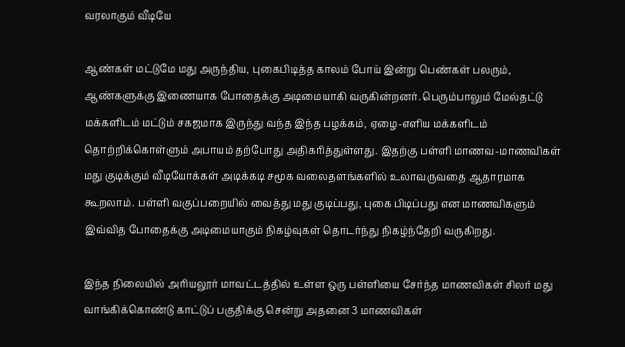வரலாகும் வீடியே

ஆண்கள் மட்டுமே மது அருந்திய, புகைபிடித்த காலம் போய் இன்று பெண்கள் பலரும், ஆண்களுக்கு இணையாக போதைக்கு அடிமையாகி வருகின்றனர். பெரும்பாலும் மேல்தட்டு மக்களிடம் மட்டும் சகஜமாக இருந்து வந்த இந்த பழக்கம், ஏழை-எளிய மக்களிடம் தொற்றிக்கொள்ளும் அபாயம் தற்போது அதிகரித்துள்ளது. இதற்கு பள்ளி மாணவ-மாணவிகள் மது குடிக்கும் வீடியோக்கள் அடிக்கடி சமூக வலைதளங்களில் உலாவருவதை ஆதாரமாக கூறலாம். பள்ளி வகுப்பறையில் வைத்து மது குடிப்பது, புகை பிடிப்பது என மாணவிகளும் இவ்வித போதைக்கு அடிமையாகும் நிகழ்வுகள் தொடர்ந்து நிகழ்ந்தேறி வருகிறது.

இந்த நிலையில் அரியலூர் மாவட்டத்தில் உள்ள ஒரு பள்ளியை சேர்ந்த மாணவிகள் சிலர் மது வாங்கிக்கொண்டு காட்டுப் பகுதிக்கு சென்று அதனை 3 மாணவிகள்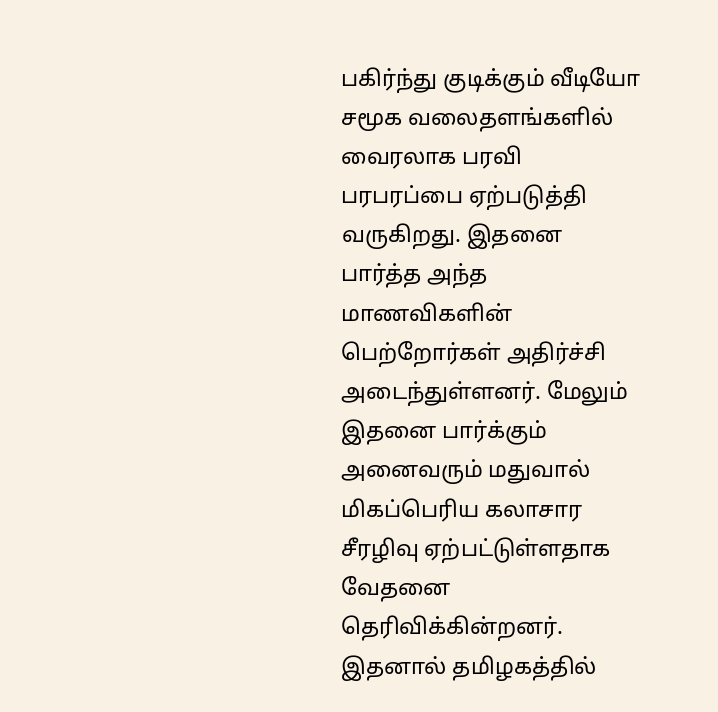பகிர்ந்து குடிக்கும் வீடியோ சமூக வலைதளங்களில் வைரலாக பரவி பரபரப்பை ஏற்படுத்தி வருகிறது. இதனை பார்த்த அந்த மாணவிகளின் பெற்றோர்கள் அதிர்ச்சி அடைந்துள்ளனர். மேலும் இதனை பார்க்கும் அனைவரும் மதுவால் மிகப்பெரிய கலாசார சீரழிவு ஏற்பட்டுள்ளதாக வேதனை தெரிவிக்கின்றனர். இதனால் தமிழகத்தில்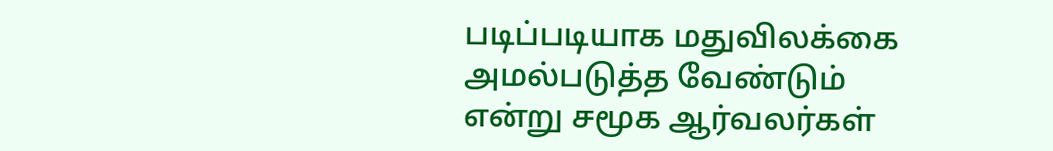படிப்படியாக மதுவிலக்கை அமல்படுத்த வேண்டும் என்று சமூக ஆர்வலர்கள்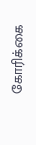கோரிக்கை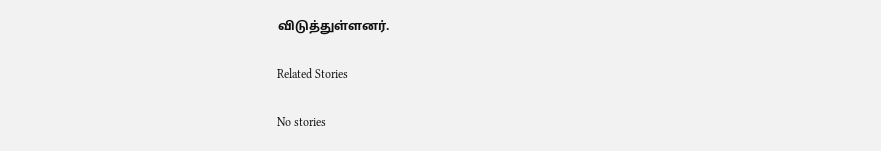விடுத்துள்ளனர்.

Related Stories

No stories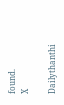found.
X

Dailythanthi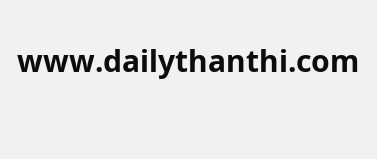www.dailythanthi.com